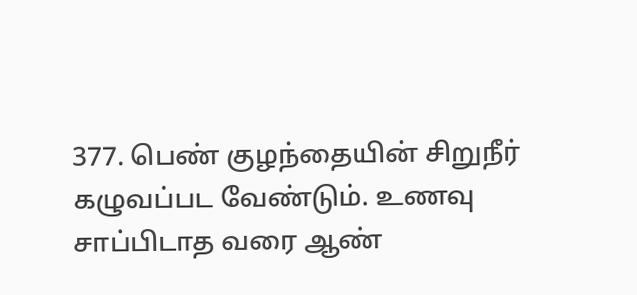377. பெண் குழந்தையின் சிறுநீர் கழுவப்பட வேண்டும். உணவு சாப்பிடாத வரை ஆண்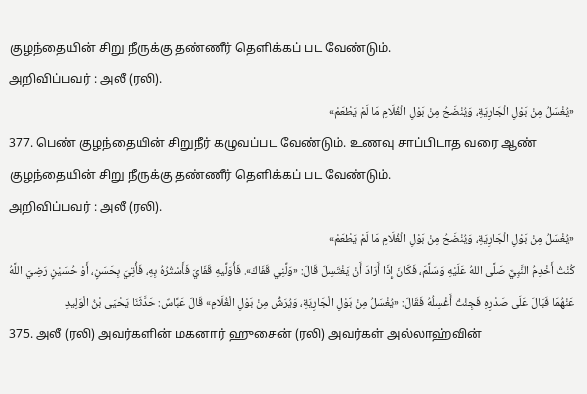குழந்தையின் சிறு நீருக்கு தண்ணீர் தெளிக்கப் பட வேண்டும்.
அறிவிப்பவர் : அலீ (ரலி).
«يُغْسَلُ مِنْ بَوْلِ الْجَارِيَةِ، وَيُنْضَحُ مِنْ بَوْلِ الْغُلَامِ مَا لَمْ يَطْعَمْ»
377. பெண் குழந்தையின் சிறுநீர் கழுவப்பட வேண்டும். உணவு சாப்பிடாத வரை ஆண் குழந்தையின் சிறு நீருக்கு தண்ணீர் தெளிக்கப் பட வேண்டும்.
அறிவிப்பவர் : அலீ (ரலி).
«يُغْسَلُ مِنْ بَوْلِ الْجَارِيَةِ، وَيُنْضَحُ مِنْ بَوْلِ الْغُلَامِ مَا لَمْ يَطْعَمْ»
كُنْتُ أَخْدِمُ النَّبِيَّ صَلَّى اللهُ عَلَيْهِ وَسَلَّمَ، فَكَانَ إِذَا أَرَادَ أَنْ يَغْتَسِلَ قَالَ: «وَلِّنِي قَفَاكَ». فَأُوَلِّيهِ قَفَايَ فَأَسْتُرُهُ بِهِ، فَأُتِيَ بِحَسَنٍ، أَوْ حُسَيْنٍ رَضِيَ اللَّهُ عَنْهُمَا فَبَالَ عَلَى صَدْرِهِ فَجِئْتُ أَغْسِلُهُ فَقَالَ: «يُغْسَلُ مِنْ بَوْلِ الْجَارِيَةِ، وَيُرَشُّ مِنْ بَوْلِ الْغُلَامِ» قَالَ عَبَّاسٌ: حَدَّثَنَا يَحْيَى بْنُ الْوَلِيدِ
375. அலீ (ரலி) அவர்களின் மகனார் ஹுசைன் (ரலி) அவர்கள் அல்லாஹ்வின்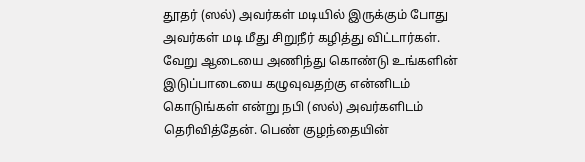தூதர் (ஸல்) அவர்கள் மடியில் இருக்கும் போது அவர்கள் மடி மீது சிறுநீர் கழித்து விட்டார்கள். வேறு ஆடையை அணிந்து கொண்டு உங்களின் இடுப்பாடையை கழுவுவதற்கு என்னிடம் கொடுங்கள் என்று நபி (ஸல்) அவர்களிடம் தெரிவித்தேன். பெண் குழந்தையின்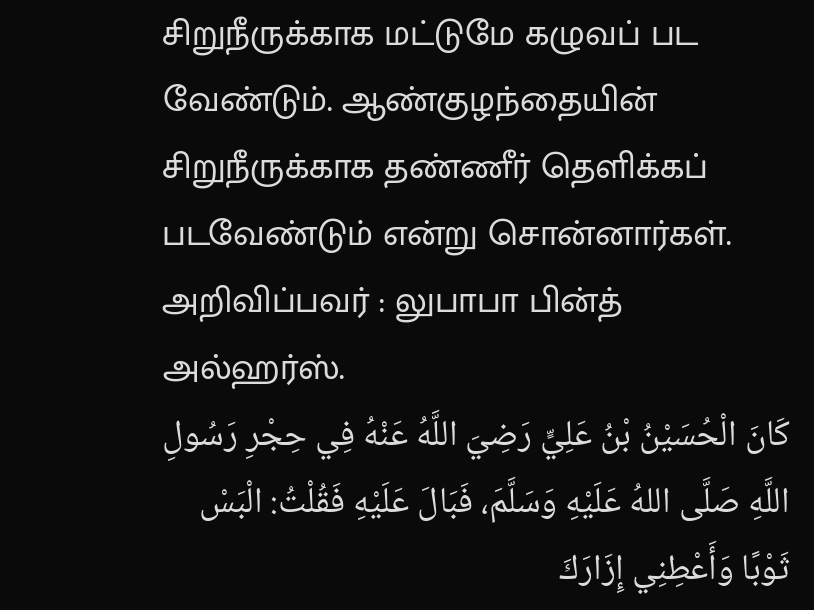சிறுநீருக்காக மட்டுமே கழுவப் பட வேண்டும். ஆண்குழந்தையின் சிறுநீருக்காக தண்ணீர் தெளிக்கப் படவேண்டும் என்று சொன்னார்கள்.
அறிவிப்பவர் : லுபாபா பின்த் அல்ஹர்ஸ்.
كَانَ الْحُسَيْنُ بْنُ عَلِيٍّ رَضِيَ اللَّهُ عَنْهُ فِي حِجْرِ رَسُولِ اللَّهِ صَلَّى اللهُ عَلَيْهِ وَسَلَّمَ، فَبَالَ عَلَيْهِ فَقُلْتُ: الْبَسْ ثَوْبًا وَأَعْطِنِي إِزَارَكَ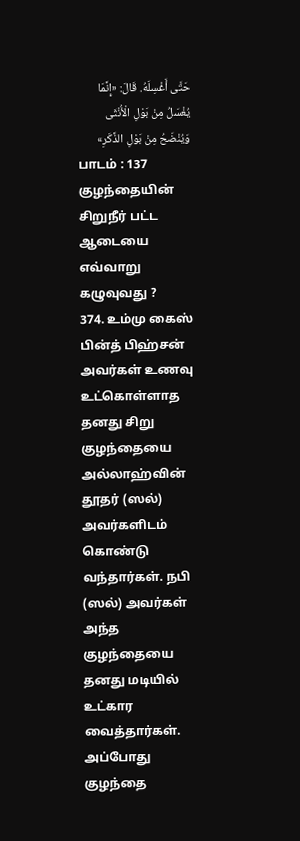حَتَّى أَغْسِلَهُ. قَالَ: «إِنَّمَا يُغْسَلُ مِنْ بَوْلِ الْأُنْثَى وَيُنْضَحُ مِنْ بَوْلِ الذَّكَرِ»
பாடம் : 137
குழந்தையின் சிறுநீர் பட்ட ஆடையை எவ்வாறு கழுவுவது ?
374. உம்மு கைஸ் பின்த் பிஹ்சன் அவர்கள் உணவு உட்கொள்ளாத தனது சிறு குழந்தையை அல்லாஹ்வின் தூதர் (ஸல்) அவர்களிடம் கொண்டு வந்தார்கள். நபி (ஸல்) அவர்கள் அந்த குழந்தையை தனது மடியில் உட்கார வைத்தார்கள். அப்போது குழந்தை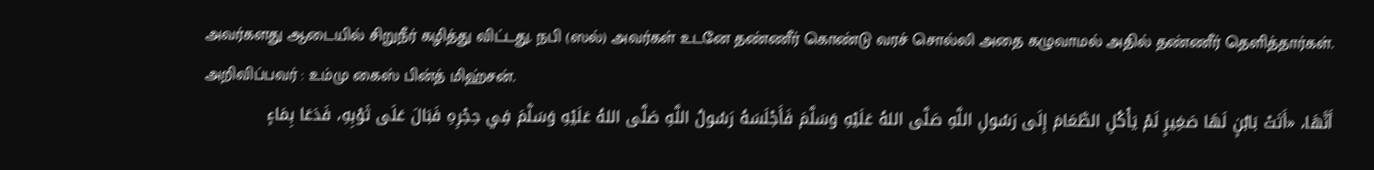அவர்களது ஆடையில் சிறுநீர் கழித்து விட்டது. நபி (ஸல்) அவர்கள் உடனே தண்ணீர் கொண்டு வரச் சொல்லி அதை கழுவாமல் அதில் தண்ணீர் தெளித்தார்கள்.
அறிவிப்பவர் : உம்மு கைஸ் பின்த் மிஹ்சன்.
أَنَّهَا، «أَتَتْ بَابُنٍ لَهَا صَغِيرٍ لَمْ يَأْكُلِ الطَّعَامَ إِلَى رَسُولِ اللَّهِ صَلَّى اللهُ عَلَيْهِ وَسَلَّمَ فَأَجْلَسَهُ رَسُولُ اللَّهِ صَلَّى اللهُ عَلَيْهِ وَسَلَّمَ فِي حِجْرِهِ فَبَالَ عَلَى ثَوْبِهِ، فَدَعَا بِمَاءٍ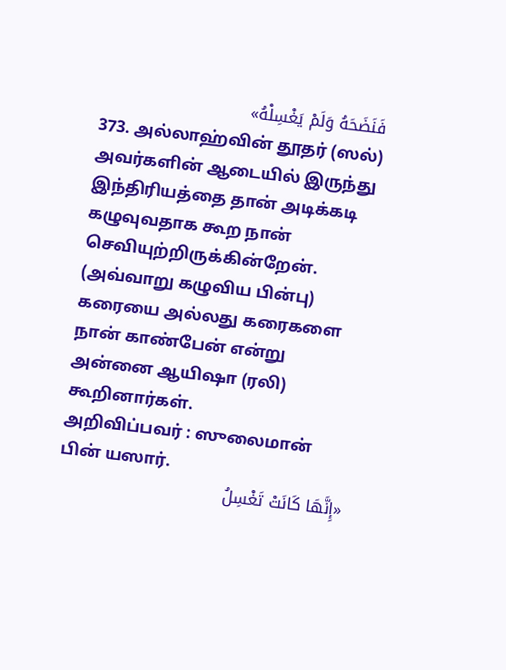فَنَضَحَهُ وَلَمْ يَغْسِلْهُ»
373. அல்லாஹ்வின் தூதர் (ஸல்) அவர்களின் ஆடையில் இருந்து இந்திரியத்தை தான் அடிக்கடி கழுவுவதாக கூற நான் செவியுற்றிருக்கின்றேன். (அவ்வாறு கழுவிய பின்பு) கரையை அல்லது கரைகளை நான் காண்பேன் என்று அன்னை ஆயிஷா (ரலி) கூறினார்கள்.
அறிவிப்பவர் : ஸுலைமான் பின் யஸார்.
«إِنَّهَا كَانَتْ تَغْسِلُ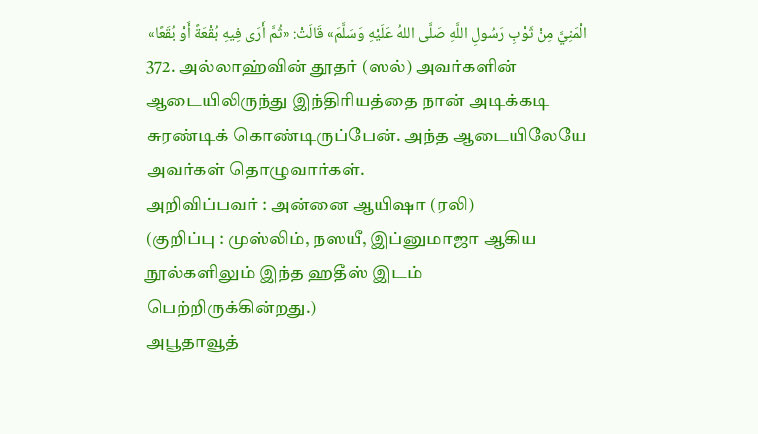الْمَنِيَّ مِنْ ثَوْبِ رَسُولِ اللَّهِ صَلَّى اللهُ عَلَيْهِ وَسَلَّمَ» قَالَتْ: «ثُمَّ أَرَى فِيهِ بُقْعَةً أَوْ بُقَعًا»
372. அல்லாஹ்வின் தூதர் (ஸல்) அவர்களின் ஆடையிலிருந்து இந்திரியத்தை நான் அடிக்கடி சுரண்டிக் கொண்டிருப்பேன். அந்த ஆடையிலேயே அவர்கள் தொழுவார்கள்.
அறிவிப்பவர் : அன்னை ஆயிஷா (ரலி)
(குறிப்பு : முஸ்லிம், நஸயீ, இப்னுமாஜா ஆகிய நூல்களிலும் இந்த ஹதீஸ் இடம் பெற்றிருக்கின்றது.)
அபூதாவூத்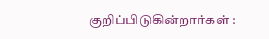குறிப்பிடுகின்றார்கள் :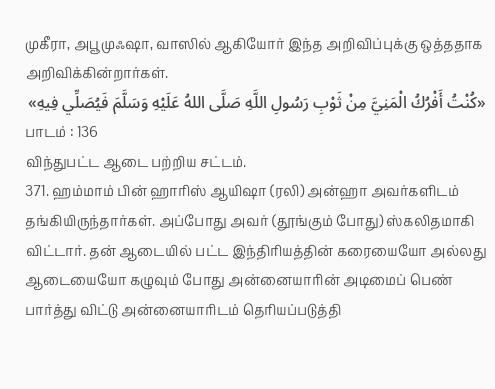முகீரா, அபூமுஃஷா, வாஸில் ஆகியோர் இந்த அறிவிப்புக்கு ஒத்ததாக அறிவிக்கின்றார்கள்.
«كُنْتُ أَفْرُكُ الْمَنِيَّ مِنْ ثَوْبِ رَسُولِ اللَّهِ صَلَّى اللهُ عَلَيْهِ وَسَلَّمَ فَيُصَلِّي فِيهِ»
பாடம் : 136
விந்துபட்ட ஆடை பற்றிய சட்டம்.
371. ஹம்மாம் பின் ஹாரிஸ் ஆயிஷா (ரலி) அன்ஹா அவர்களிடம் தங்கியிருந்தார்கள். அப்போது அவர் (தூங்கும் போது) ஸ்கலிதமாகி விட்டார். தன் ஆடையில் பட்ட இந்திரியத்தின் கரையையோ அல்லது ஆடையையோ கழுவும் போது அன்னையாரின் அடிமைப் பெண் பார்த்து விட்டு அன்னையாரிடம் தெரியப்படுத்தி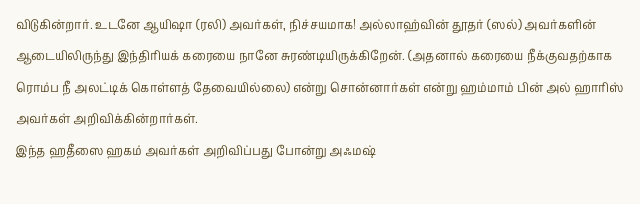விடுகின்றார். உடனே ஆயிஷா (ரலி) அவர்கள், நிச்சயமாக! அல்லாஹ்வின் தூதர் (ஸல்) அவர்களின் ஆடையிலிருந்து இந்திரியக் கரையை நானே சுரண்டியிருக்கிறேன். (அதனால் கரையை நீக்குவதற்காக ரொம்ப நீ அலட்டிக் கொள்ளத் தேவையில்லை) என்று சொன்னார்கள் என்று ஹம்மாம் பின் அல் ஹாரிஸ் அவர்கள் அறிவிக்கின்றார்கள்.
இந்த ஹதீஸை ஹகம் அவர்கள் அறிவிப்பது போன்று அஃமஷ்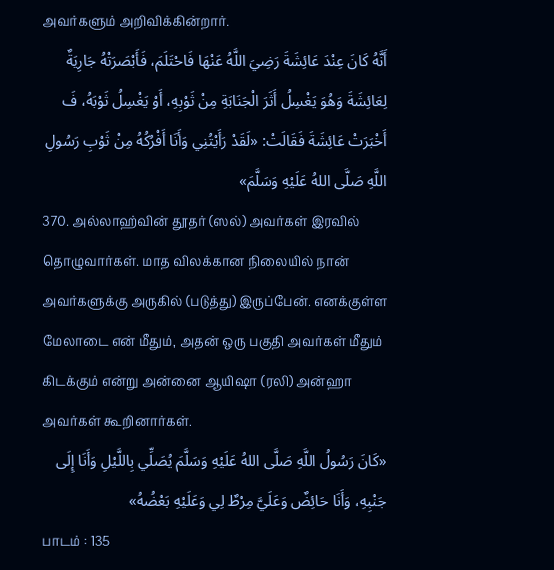அவர்களும் அறிவிக்கின்றார்.
أَنَّهُ كَانَ عِنْدَ عَائِشَةَ رَضِيَ اللَّهُ عَنْهَا فَاحْتَلَمَ، فَأَبْصَرَتْهُ جَارِيَةٌ لِعَائِشَةَ وَهُوَ يَغْسِلُ أَثَرَ الْجَنَابَةِ مِنْ ثَوْبِهِ، أَوْ يَغْسِلُ ثَوْبَهُ، فَ أَخْبَرَتْ عَائِشَةَ فَقَالَتْ: «لَقَدْ رَأَيْتُنِي وَأَنَا أَفْرُكُهُ مِنْ ثَوْبِ رَسُولِ اللَّهِ صَلَّى اللهُ عَلَيْهِ وَسَلَّمَ»
370. அல்லாஹ்வின் தூதர் (ஸல்) அவர்கள் இரவில் தொழுவார்கள். மாத விலக்கான நிலையில் நான் அவர்களுக்கு அருகில் (படுத்து) இருப்பேன். எனக்குள்ள மேலாடை என் மீதும், அதன் ஒரு பகுதி அவர்கள் மீதும் கிடக்கும் என்று அன்னை ஆயிஷா (ரலி) அன்ஹா அவர்கள் கூறினார்கள்.
«كَانَ رَسُولُ اللَّهِ صَلَّى اللهُ عَلَيْهِ وَسَلَّمَ يُصَلِّي بِاللَّيْلِ وَأَنَا إِلَى جَنْبِهِ، وَأَنَا حَائِضٌ وَعَلَيَّ مِرْطٌ لِي وَعَلَيْهِ بَعْضُهُ»
பாடம் : 135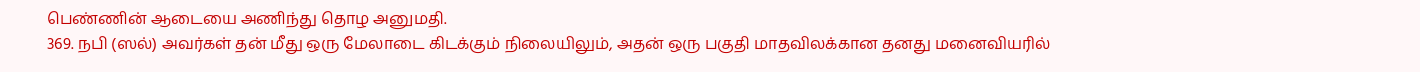பெண்ணின் ஆடையை அணிந்து தொழ அனுமதி.
369. நபி (ஸல்) அவர்கள் தன் மீது ஒரு மேலாடை கிடக்கும் நிலையிலும், அதன் ஒரு பகுதி மாதவிலக்கான தனது மனைவியரில்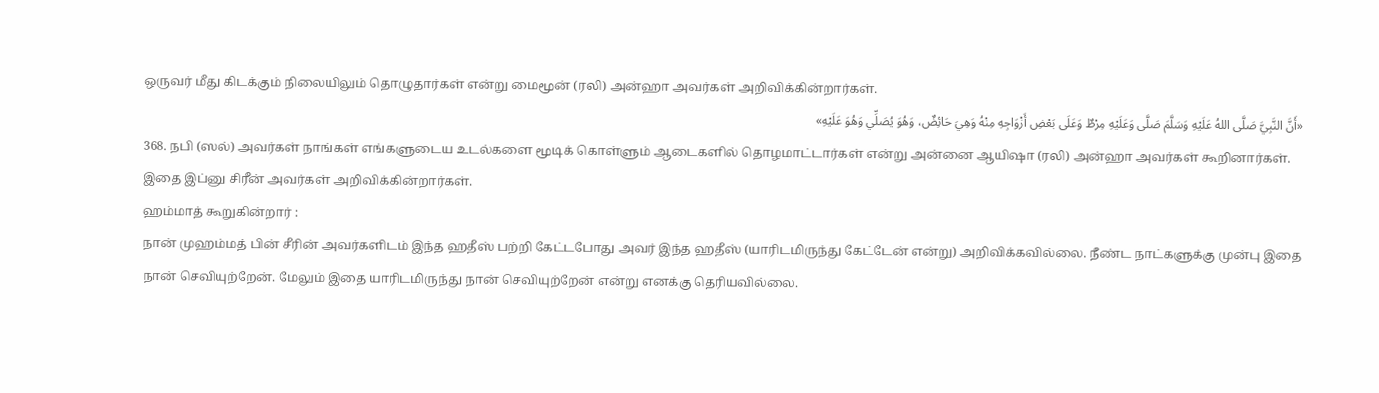ஒருவர் மீது கிடக்கும் நிலையிலும் தொழுதார்கள் என்று மைமூன் (ரலி) அன்ஹா அவர்கள் அறிவிக்கின்றார்கள்.
«أَنَّ النَّبِيَّ صَلَّى اللهُ عَلَيْهِ وَسَلَّمَ صَلَّى وَعَلَيْهِ مِرْطٌ وَعَلَى بَعْضِ أَزْوَاجِهِ مِنْهُ وَهِيَ حَائِضٌ، وَهُوَ يُصَلِّي وَهُوَ عَلَيْهِ»
368. நபி (ஸல்) அவர்கள் நாங்கள் எங்களுடைய உடல்களை மூடிக் கொள்ளும் ஆடைகளில் தொழமாட்டார்கள் என்று அன்னை ஆயிஷா (ரலி) அன்ஹா அவர்கள் கூறினார்கள்.
இதை இப்னு சிரீன் அவர்கள் அறிவிக்கின்றார்கள்.
ஹம்மாத் கூறுகின்றார் :
நான் முஹம்மத் பின் சீரின் அவர்களிடம் இந்த ஹதீஸ் பற்றி கேட்டபோது அவர் இந்த ஹதீஸ் (யாரிடமிருந்து கேட்டேன் என்று) அறிவிக்கவில்லை. நீண்ட நாட்களுக்கு முன்பு இதை நான் செவியுற்றேன். மேலும் இதை யாரிடமிருந்து நான் செவியுற்றேன் என்று எனக்கு தெரியவில்லை.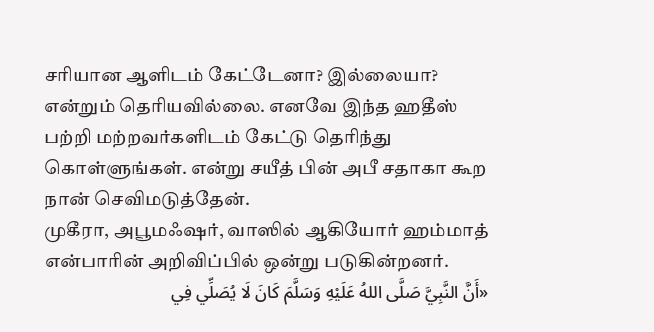சரியான ஆளிடம் கேட்டேனா? இல்லையா? என்றும் தெரியவில்லை. எனவே இந்த ஹதீஸ் பற்றி மற்றவர்களிடம் கேட்டு தெரிந்து கொள்ளுங்கள். என்று சயீத் பின் அபீ சதாகா கூற நான் செவிமடுத்தேன்.
முகீரா, அபூமஃஷர், வாஸில் ஆகியோர் ஹம்மாத் என்பாரின் அறிவிப்பில் ஒன்று படுகின்றனர்.
«أَنَّ النَّبِيَّ صَلَّى اللهُ عَلَيْهِ وَسَلَّمَ كَانَ لَا يُصَلِّي فِي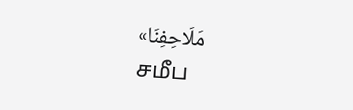مَلَاحِفِنَا»
சமீப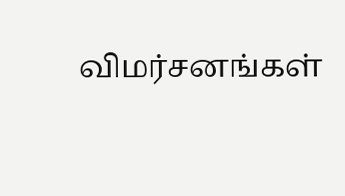விமர்சனங்கள்